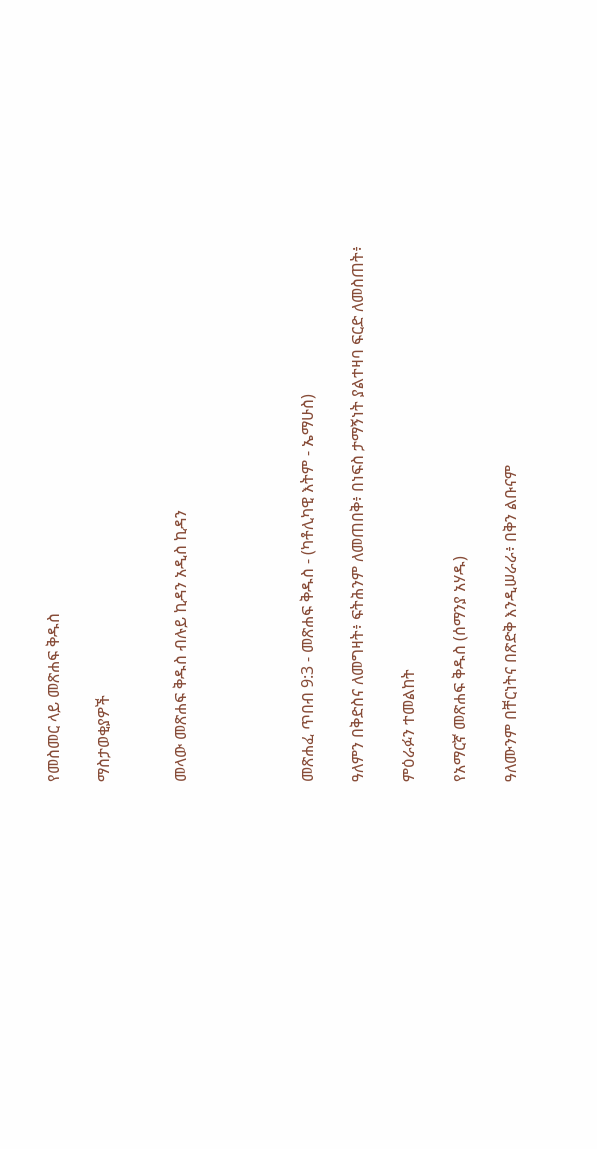የመስመር ላይ መጽሐፍ ቅዱስ

ማስታወቂያዎች


መላው መጽሐፍ ቅዱስ ብሉይ ኪዳን አዲስ ኪዳን




መጽሐፈ ጥበብ 9:3 - መጽሐፍ ቅዱስ - (ካቶሊካዊ እትም - ኤማሁስ)

ዓለምን በቅድስና ለመግዛት፥ ፍትሕንም ለመጠበቅ፥ በነፍስ ታማኝነት ያልተዛባ ፍርድ ለመስጠት፥

ምዕራፉን ተመልከት

የአማርኛ መጽሐፍ ቅዱስ (ሰማንያ አሃዱ)

ዓለሙንም በቸርነትና በጽድቅ እንዲሠራራ፥ በቅን ልቡናም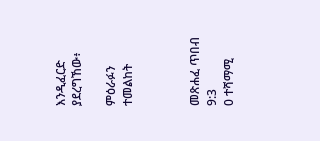እንዲፈርድ ያደረግኸው፥

ምዕራፉን ተመልከት



መጽሐፈ ጥበብ 9:3
0 ተሻማሚ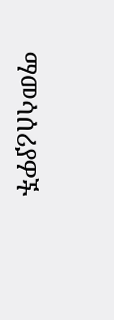ማመሳሰሪያዎች